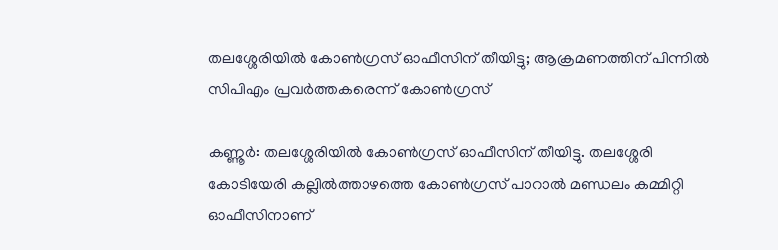തലശ്ശേരിയിൽ കോൺഗ്രസ് ഓഫീസിന് തീയിട്ടു; ആക്രമണത്തിന് പിന്നിൽ സിപിഎം പ്രവർത്തകരെന്ന് കോൺഗ്രസ്

കണ്ണൂർ: തലശ്ശേരിയിൽ കോൺഗ്രസ് ഓഫീസിന് തീയിട്ടു. തലശ്ശേരി കോടിയേരി കല്ലിൽത്താഴത്തെ കോൺഗ്രസ് പാറാൽ മണ്ഡലം കമ്മിറ്റി ഓഫീസിനാണ്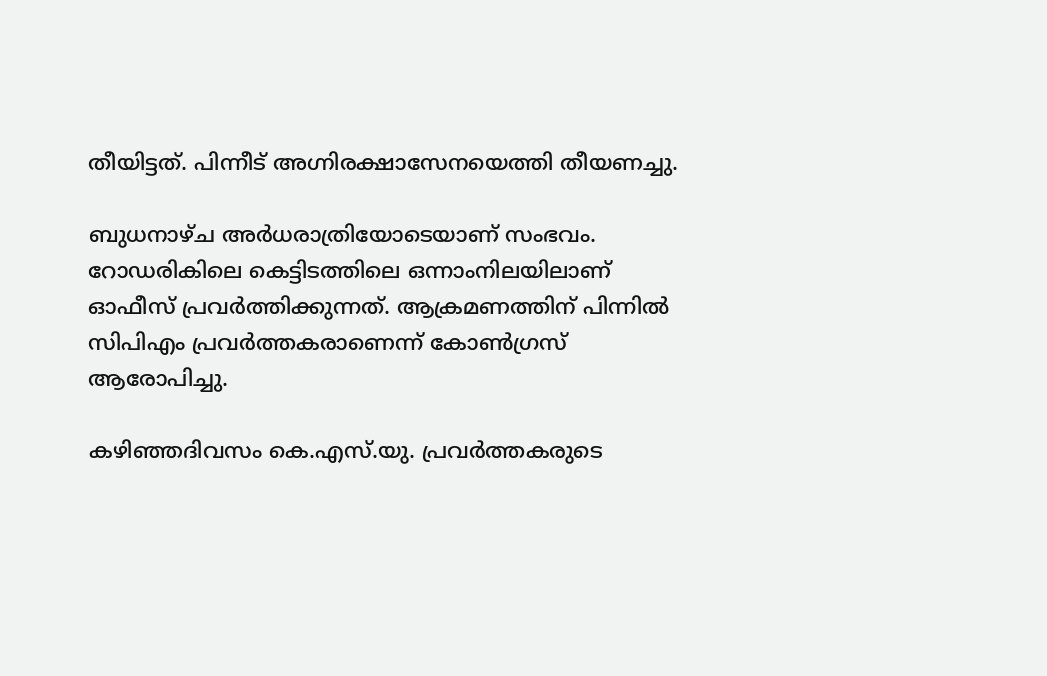തീയിട്ടത്. പിന്നീട് അഗ്നിരക്ഷാസേനയെത്തി തീയണച്ചു.

ബുധനാഴ്ച അർധരാത്രിയോടെയാണ് സംഭവം. റോഡരികിലെ കെട്ടിടത്തിലെ ഒന്നാംനിലയിലാണ് ഓഫീസ് പ്രവർത്തിക്കുന്നത്. ആക്രമണത്തിന് പിന്നിൽ സിപിഎം പ്രവർത്തകരാണെന്ന് കോൺഗ്രസ് ആരോപിച്ചു.

കഴിഞ്ഞദിവസം കെ.എസ്.യു. പ്രവർത്തകരുടെ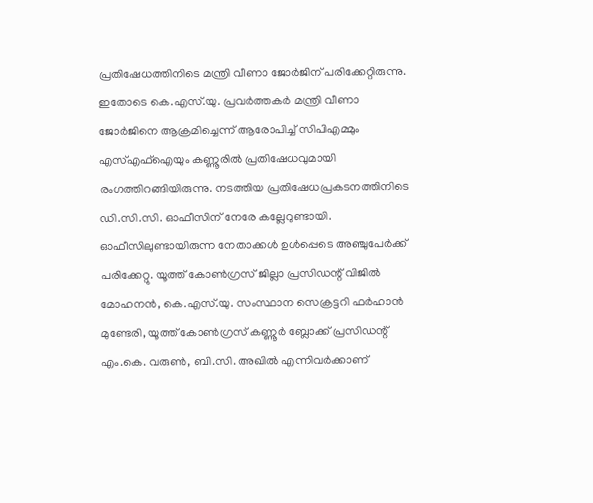പ്രതിഷേധത്തിനിടെ മന്ത്രി വീണാ ജോർജിന് പരിക്കേറ്റിരുന്നു. ഇതോടെ കെ.എസ്.യു. പ്രവർത്തകർ മന്ത്രി വീണാ ജോർജിനെ ആക്രമിച്ചെന്ന് ആരോപിച്ച് സിപിഎമ്മും എസ്എഫ്‌ഐയും കണ്ണൂരിൽ പ്രതിഷേധവുമായി രംഗത്തിറങ്ങിയിരുന്നു. നടത്തിയ പ്രതിഷേധപ്രകടനത്തിനിടെ ഡി.സി.സി. ഓഫീസിന് നേരേ കല്ലേറുണ്ടായി. ഓഫീസിലുണ്ടായിരുന്ന നേതാക്കൾ ഉൾപ്പെടെ അഞ്ചുപേർക്ക് പരിക്കേറ്റു. യൂത്ത് കോൺഗ്രസ് ജില്ലാ പ്രസിഡന്റ് വിജിൽ മോഹനൻ, കെ.എസ്.യു. സംസ്ഥാന സെക്രട്ടറി ഫർഹാൻ മുണ്ടേരി, യൂത്ത് കോൺഗ്രസ് കണ്ണൂർ ബ്ലോക്ക് പ്രസിഡന്റ് എം.കെ. വരുൺ, ബി.സി. അഖിൽ എന്നിവർക്കാണ്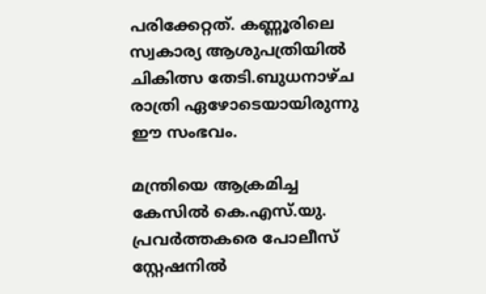പരിക്കേറ്റത്. കണ്ണൂരിലെ സ്വകാര്യ ആശുപത്രിയിൽ ചികിത്സ തേടി.ബുധനാഴ്ച രാത്രി ഏഴോടെയായിരുന്നു ഈ സംഭവം.

മന്ത്രിയെ ആക്രമിച്ച കേസിൽ കെ.എസ്.യു. പ്രവർത്തകരെ പോലീസ് സ്റ്റേഷനിൽ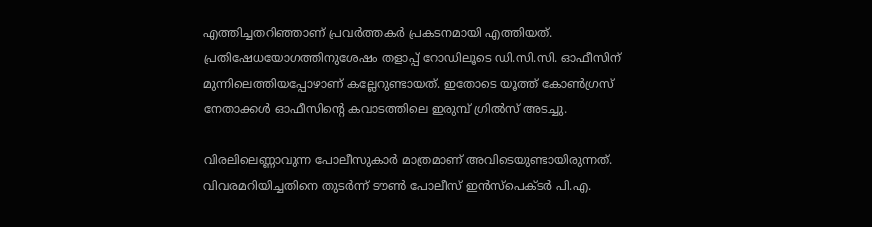എത്തിച്ചതറിഞ്ഞാണ് പ്രവർത്തകർ പ്രകടനമായി എത്തിയത്. പ്രതിഷേധയോഗത്തിനുശേഷം തളാപ്പ് റോഡിലൂടെ ഡി.സി.സി. ഓഫീസിന് മുന്നിലെത്തിയപ്പോഴാണ് കല്ലേറുണ്ടായത്. ഇതോടെ യൂത്ത് കോൺഗ്രസ് നേതാക്കൾ ഓഫീസിന്റെ കവാടത്തിലെ ഇരുമ്പ് ഗ്രിൽസ് അടച്ചു.

വിരലിലെണ്ണാവുന്ന പോലീസുകാർ മാത്രമാണ് അവിടെയുണ്ടായിരുന്നത്. വിവരമറിയിച്ചതിനെ തുടർന്ന് ടൗൺ പോലീസ് ഇൻസ്‌പെക്ടർ പി.എ.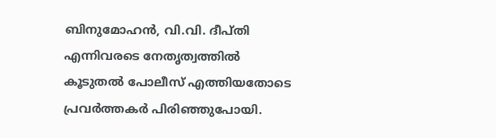ബിനുമോഹൻ, വി.വി. ദീപ്തി എന്നിവരടെ നേതൃത്വത്തിൽ കൂടുതൽ പോലീസ് എത്തിയതോടെ പ്രവർത്തകർ പിരിഞ്ഞുപോയി.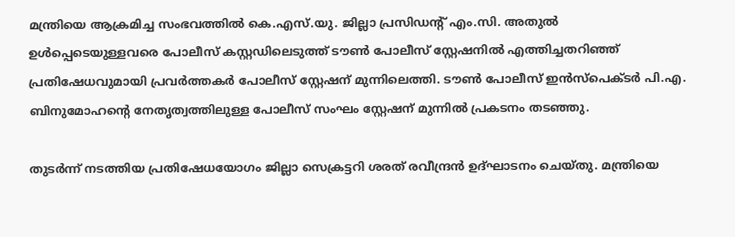മന്ത്രിയെ ആക്രമിച്ച സംഭവത്തിൽ കെ.എസ്.യു. ജില്ലാ പ്രസിഡന്റ് എം.സി. അതുൽ ഉൾപ്പെടെയുള്ളവരെ പോലീസ് കസ്റ്റഡിലെടുത്ത് ടൗൺ പോലീസ് സ്റ്റേഷനിൽ എത്തിച്ചതറിഞ്ഞ് പ്രതിഷേധവുമായി പ്രവർത്തകർ പോലീസ് സ്റ്റേഷന് മുന്നിലെത്തി. ടൗൺ പോലീസ് ഇൻസ്‌പെക്ടർ പി.എ. ബിനുമോഹന്റെ നേതൃത്വത്തിലുള്ള പോലീസ് സംഘം സ്റ്റേഷന് മുന്നിൽ പ്രകടനം തടഞ്ഞു.

തുടർന്ന് നടത്തിയ പ്രതിഷേധയോഗം ജില്ലാ സെക്രട്ടറി ശരത് രവീന്ദ്രൻ ഉദ്ഘാടനം ചെയ്തു. മന്ത്രിയെ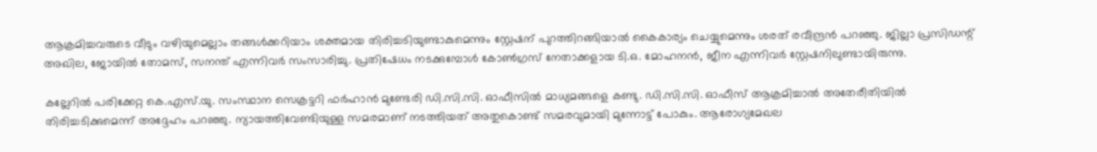ആക്രമിച്ചവരുടെ വീടും വഴിയുമെല്ലാം തങ്ങൾക്കറിയാം ശക്തമായ തിരിച്ചടിയുണ്ടാകുമെന്നും സ്റ്റേഷന് പുറത്തിറങ്ങിയാൽ കൈകാര്യം ചെയ്യുമെന്നും ശരത് രവീന്ദ്രൻ പറഞ്ഞു. ജില്ലാ പ്രസിഡന്റ് അഖില, ജോയിൽ തോമസ്, സനന്ത് എന്നിവർ സംസാരിച്ചു. പ്രതിഷേധം നടക്കുമ്പോൾ കോൺഗ്രസ് നേതാക്കളായ ടി.ഒ. മോഹനൻ, ജീന എന്നിവർ സ്റ്റേഷനിലുണ്ടായിരുന്നു.

കല്ലേറിൽ പരിക്കേറ്റ കെ.എസ്.യു. സംസ്ഥാന സെക്രട്ടറി ഫർഹാൻ മുണ്ടേരി ഡി.സി.സി. ഓഫീസിൽ മാധ്യമങ്ങളെ കണ്ടു. ഡി.സി.സി. ഓഫീസ് ആക്രമിച്ചാൽ അതേരീതിയിൽ തിരിച്ചടിക്കുമെന്ന് അദ്ദേഹം പറഞ്ഞു. ന്യായത്തിവേണ്ടിയുള്ള സമരമാണ് നടത്തിയത് അതുകൊണ്ട് സമരവുമായി മുന്നോട്ട് പോകും. ആരോഗ്യമേഖല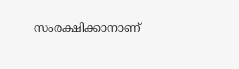സംരക്ഷിക്കാനാണ്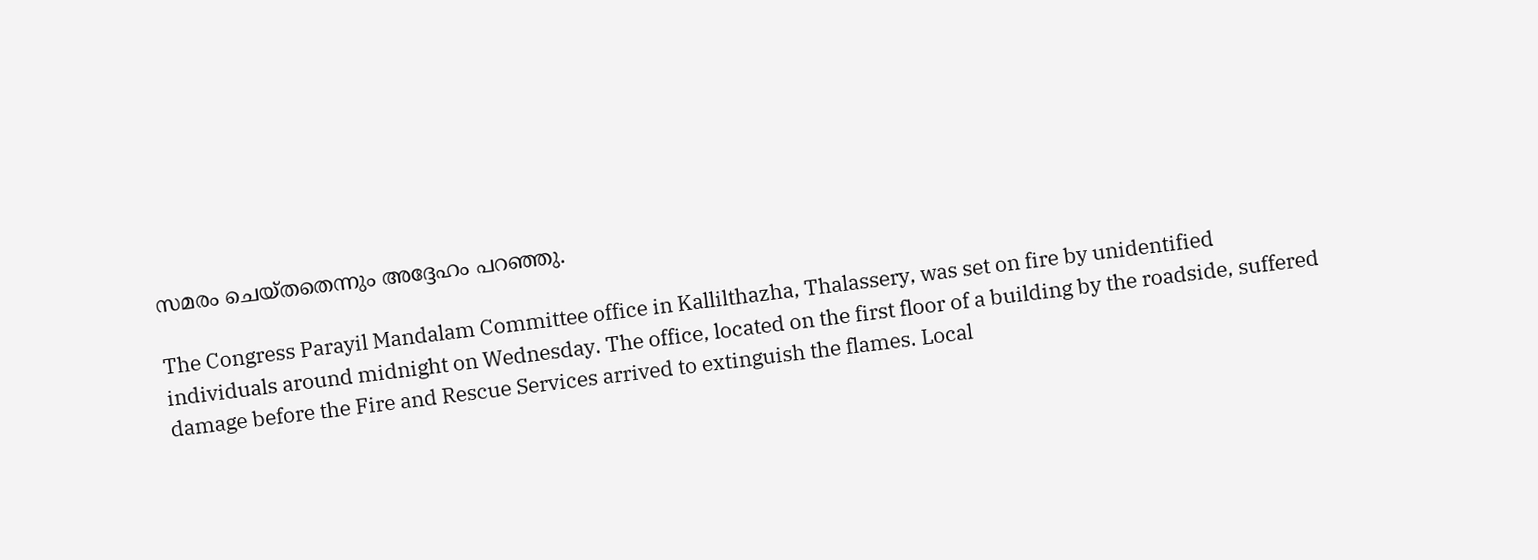സമരം ചെയ്തതെന്നും അദ്ദേഹം പറഞ്ഞു.

The Congress Parayil Mandalam Committee office in Kallilthazha, Thalassery, was set on fire by unidentified individuals around midnight on Wednesday. The office, located on the first floor of a building by the roadside, suffered damage before the Fire and Rescue Services arrived to extinguish the flames. Local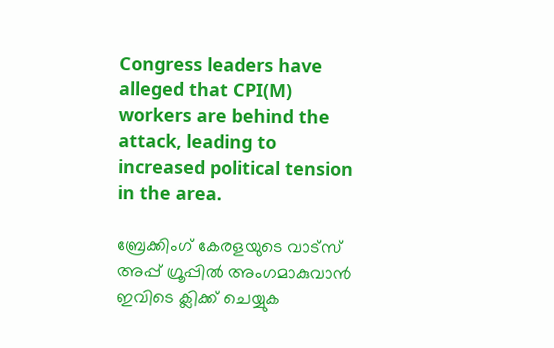Congress leaders have alleged that CPI(M) workers are behind the attack, leading to increased political tension in the area.

ബ്രേക്കിംഗ് കേരളയുടെ വാട്സ് അപ്പ് ഗ്രൂപ്പിൽ അംഗമാകുവാൻ ഇവിടെ ക്ലിക്ക് ചെയ്യുക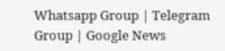Whatsapp Group | Telegram Group | Google News